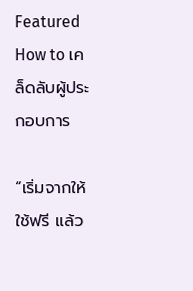Featured How to เคล็ดลับผู้ประกอบการ

“เริ่มจากให้ใช้ฟรี แล้ว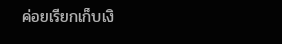ค่อยเรียกเก็บเงิ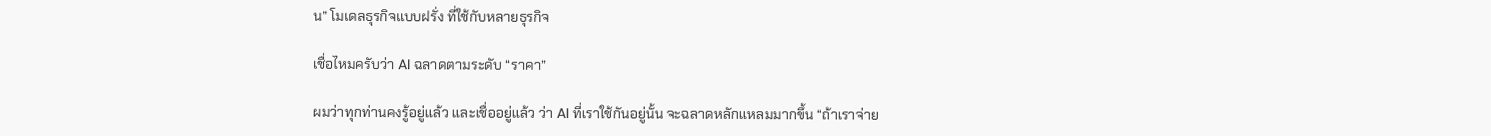น” โมเดลธุรกิจแบบฝรั่ง ที่ใช้กับหลายธุรกิจ

เชื่อไหมครับว่า AI ฉลาดตามระดับ “ราคา”

ผมว่าทุกท่านคงรู้อยู่แล้ว และเชื่ออยู่แล้ว ว่า AI ที่เราใช้กันอยู่นั้น จะฉลาดหลักแหลมมากขึ้น “ถ้าเราจ่าย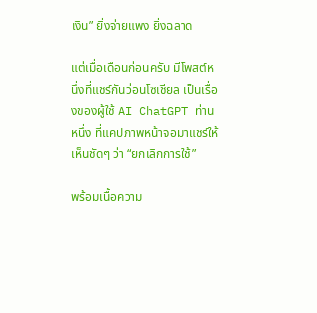เงิน” ยิ่งจ่ายแพง ยิ่งฉลาด

แต่เมื่อเดือนก่อนครับ มีโพสต์หนึ่งที่แชร์กันว่อนโซเชียล เป็นเรื่องของผู้ใช้ AI ChatGPT ท่านหนึ่ง ที่แคปภาพหน้าจอมาแชร์ให้เห็นชัดๆ ว่า “ยกเลิกการใช้”

พร้อมเนื้อความ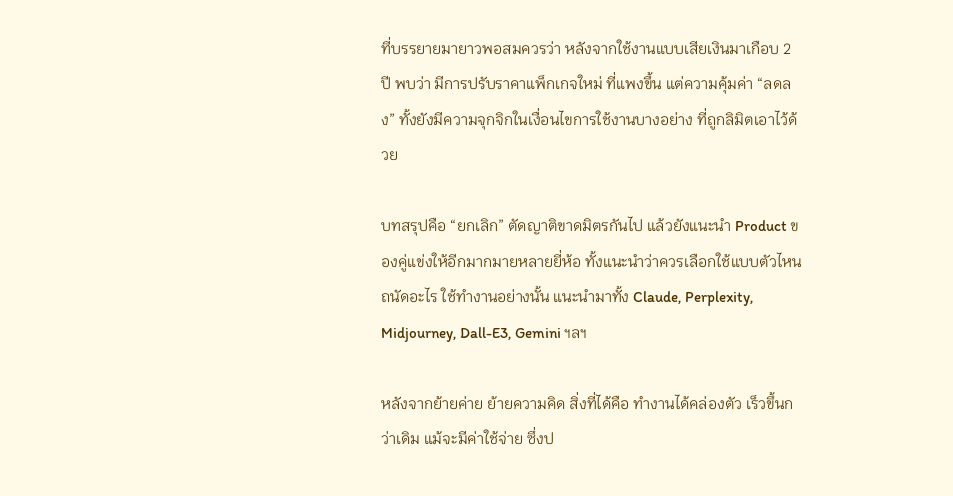ที่บรรยายมายาวพอสมควรว่า หลังจากใช้งานแบบเสียเงินมาเกือบ 2 ปี พบว่า มีการปรับราคาแพ็กเกจใหม่ ที่แพงขึ้น แต่ความคุ้มค่า “ลดลง” ทั้งยังมีความจุกจิกในเงื่อนไขการใช้งานบางอย่าง ที่ถูกลิมิตเอาไว้ด้วย

บทสรุปคือ “ยกเลิก” ตัดญาติขาดมิตรกันไป แล้วยังแนะนำ Product ของคู่แข่งให้อีกมากมายหลายยี่ห้อ ทั้งแนะนำว่าควรเลือกใช้แบบตัวไหนถนัดอะไร ใช้ทำงานอย่างนั้น แนะนำมาทั้ง Claude, Perplexity, Midjourney, Dall-E3, Gemini ฯลฯ

หลังจากย้ายค่าย ย้ายความคิด สิ่งที่ได้คือ ทำงานได้คล่องตัว เร็วขึ้นกว่าเดิม แม้จะมีค่าใช้จ่าย ซึ่งป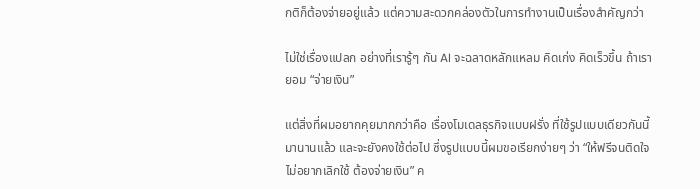กติก็ต้องจ่ายอยู่แล้ว แต่ความสะดวกคล่องตัวในการทำงานเป็นเรื่องสำคัญกว่า

ไม่ใช่เรื่องแปลก อย่างที่เรารู้ๆ กัน AI จะฉลาดหลักแหลม คิดเก่ง คิดเร็วขึ้น ถ้าเรายอม “จ่ายเงิน”

แต่สิ่งที่ผมอยากคุยมากกว่าคือ เรื่องโมเดลธุรกิจแบบฝรั่ง ที่ใช้รูปแบบเดียวกันนี้มานานแล้ว และจะยังคงใช้ต่อไป ซึ่งรูปแบบนี้ผมขอเรียกง่ายๆ ว่า “ให้ฟรีจนติดใจ ไม่อยากเลิกใช้ ต้องจ่ายเงิน” ค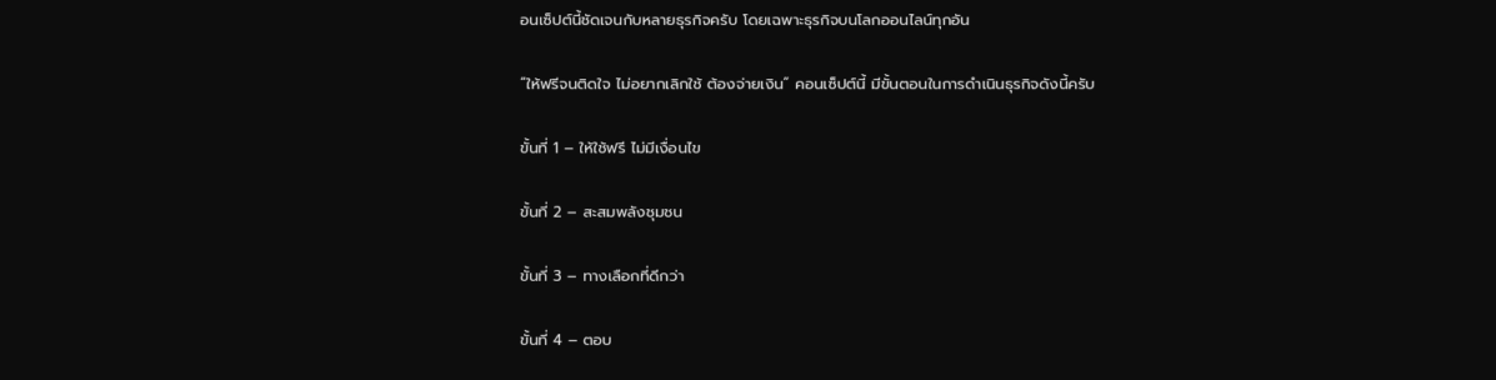อนเซ็ปต์นี้ชัดเจนกับหลายธุรกิจครับ โดยเฉพาะธุรกิจบนโลกออนไลน์ทุกอัน

“ให้ฟรีจนติดใจ ไม่อยากเลิกใช้ ต้องจ่ายเงิน” คอนเซ็ปต์นี้ มีขั้นตอนในการดำเนินธุรกิจดังนี้ครับ

ขั้นที่ 1 – ให้ใช้ฟรี ไม่มีเงื่อนไข

ขั้นที่ 2 – สะสมพลังชุมชน

ขั้นที่ 3 – ทางเลือกที่ดีกว่า

ขั้นที่ 4 – ตอบ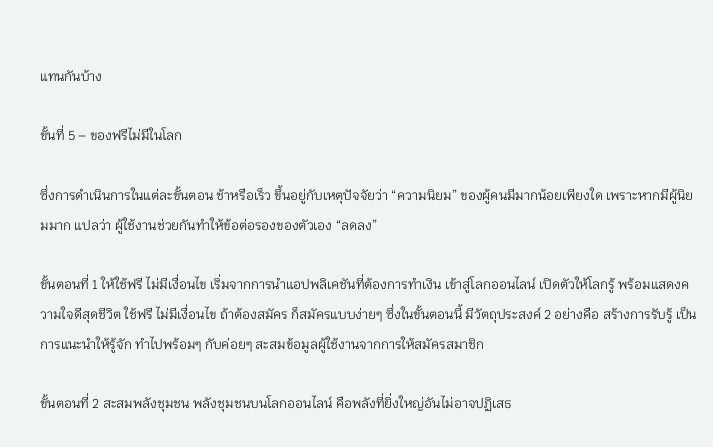แทนกันบ้าง

ขั้นที่ 5 – ของฟรีไม่มีในโลก

ซึ่งการดำเนินการในแต่ละขั้นตอน ช้าหรือเร็ว ขึ้นอยู่กับเหตุปัจจัยว่า “ความนิยม” ของผู้คนมีมากน้อยเพียงใด เพราะหากมีผู้นิยมมาก แปลว่า ผู้ใช้งานช่วยกันทำให้ข้อต่อรองของตัวเอง “ลดลง”

ขั้นตอนที่ 1 ให้ใช้ฟรี ไม่มีเงื่อนไข เริ่มจากการนำแอปพลิเคชันที่ต้องการทำเงิน เข้าสู่โลกออนไลน์ เปิดตัวให้โลกรู้ พร้อมแสดงความใจดีสุดชีวิต ใช้ฟรี ไม่มีเงื่อนไข ถ้าต้องสมัคร ก็สมัครแบบง่ายๆ ซึ่งในขั้นตอนนี้ มีวัตถุประสงค์ 2 อย่างคือ สร้างการรับรู้ เป็นการแนะนำให้รู้จัก ทำไปพร้อมๆ กับค่อยๆ สะสมข้อมูลผู้ใช้งานจากการให้สมัครสมาชิก

ขั้นตอนที่ 2 สะสมพลังชุมชน พลังชุมชนบนโลกออนไลน์ คือพลังที่ยิ่งใหญ่อันไม่อาจปฏิเสธ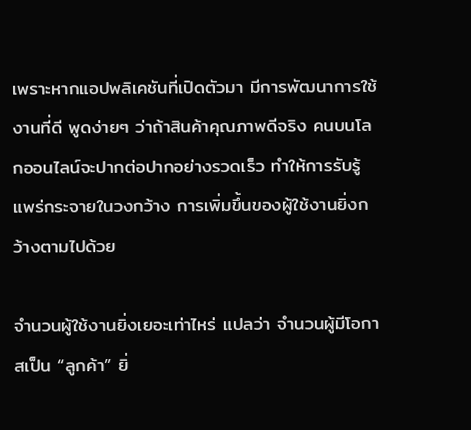เพราะหากแอปพลิเคชันที่เปิดตัวมา มีการพัฒนาการใช้งานที่ดี พูดง่ายๆ ว่าถ้าสินค้าคุณภาพดีจริง คนบนโลกออนไลน์จะปากต่อปากอย่างรวดเร็ว ทำให้การรับรู้แพร่กระจายในวงกว้าง การเพิ่มขึ้นของผู้ใช้งานยิ่งกว้างตามไปด้วย

จำนวนผู้ใช้งานยิ่งเยอะเท่าไหร่ แปลว่า จำนวนผู้มีโอกาสเป็น “ลูกค้า” ยิ่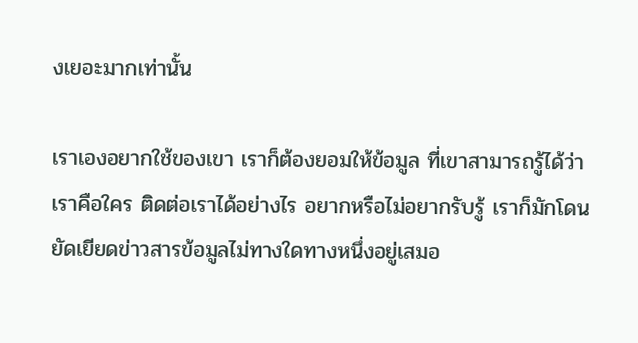งเยอะมากเท่านั้น

เราเองอยากใช้ของเขา เราก็ต้องยอมให้ข้อมูล ที่เขาสามารถรู้ได้ว่าเราคือใคร ติดต่อเราได้อย่างไร อยากหรือไม่อยากรับรู้ เราก็มักโดนยัดเยียดข่าวสารข้อมูลไม่ทางใดทางหนึ่งอยู่เสมอ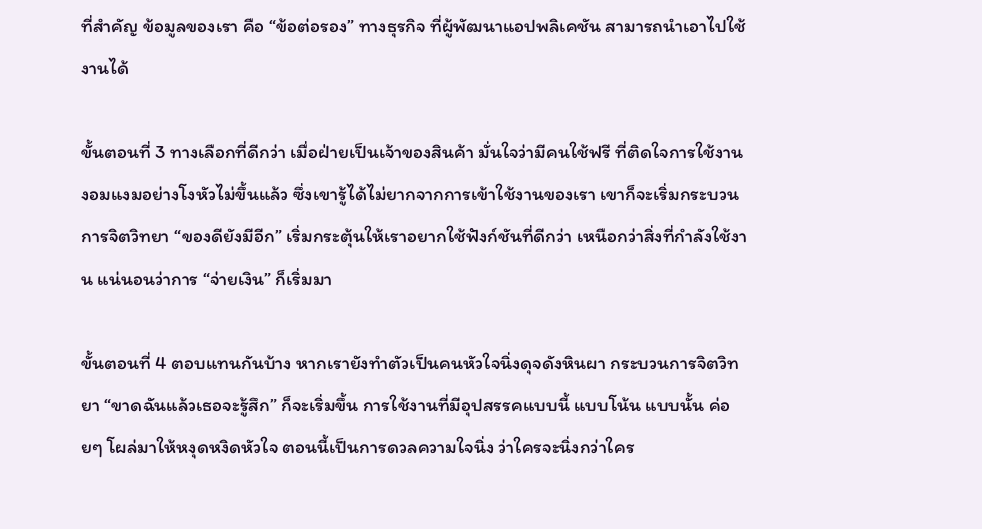ที่สำคัญ ข้อมูลของเรา คือ “ข้อต่อรอง” ทางธุรกิจ ที่ผู้พัฒนาแอปพลิเคชัน สามารถนำเอาไปใช้งานได้

ขั้นตอนที่ 3 ทางเลือกที่ดีกว่า เมื่อฝ่ายเป็นเจ้าของสินค้า มั่นใจว่ามีคนใช้ฟรี ที่ติดใจการใช้งานงอมแงมอย่างโงหัวไม่ขึ้นแล้ว ซึ่งเขารู้ได้ไม่ยากจากการเข้าใช้งานของเรา เขาก็จะเริ่มกระบวนการจิตวิทยา “ของดียังมีอีก” เริ่มกระตุ้นให้เราอยากใช้ฟังก์ชันที่ดีกว่า เหนือกว่าสิ่งที่กำลังใช้งาน แน่นอนว่าการ “จ่ายเงิน” ก็เริ่มมา

ขั้นตอนที่ 4 ตอบแทนกันบ้าง หากเรายังทำตัวเป็นคนหัวใจนิ่งดุจดังหินผา กระบวนการจิตวิทยา “ขาดฉันแล้วเธอจะรู้สึก” ก็จะเริ่มขึ้น การใช้งานที่มีอุปสรรคแบบนี้ แบบโน้น แบบนั้น ค่อยๆ โผล่มาให้หงุดหงิดหัวใจ ตอนนี้เป็นการดวลความใจนิ่ง ว่าใครจะนิ่งกว่าใคร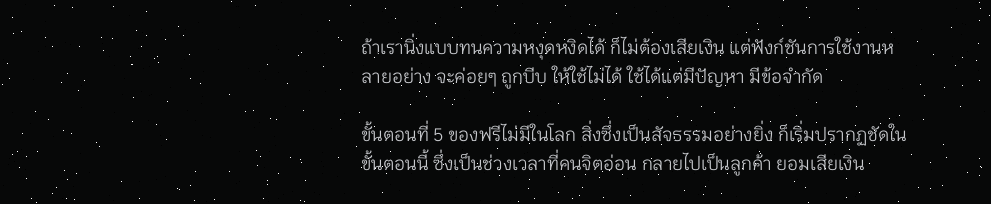ถ้าเรานิ่งแบบทนความหงุดหงิดได้ ก็ไม่ต้องเสียเงิน แต่ฟังก์ชันการใช้งานหลายอย่าง จะค่อยๆ ถูกบีบ ให้ใช้ไม่ได้ ใช้ได้แต่มีปัญหา มีข้อจำกัด

ขั้นตอนที่ 5 ของฟรีไม่มีในโลก สิ่งซึ่งเป็นสัจธรรมอย่างยิ่ง ก็เริ่มปรากฏชัดในขั้นตอนนี้ ซึ่งเป็นช่วงเวลาที่คนจิตอ่อน กลายไปเป็นลูกค้า ยอมเสียเงิน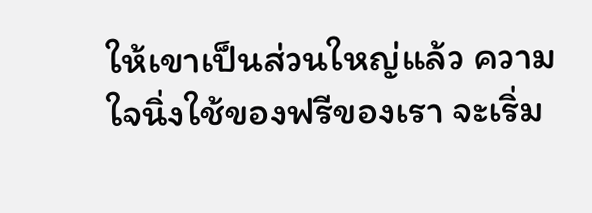ให้เขาเป็นส่วนใหญ่แล้ว ความใจนิ่งใช้ของฟรีของเรา จะเริ่ม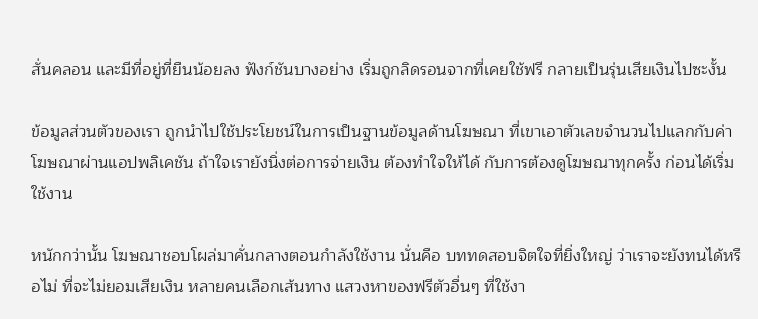สั่นคลอน และมีที่อยู่ที่ยืนน้อยลง ฟังก์ชันบางอย่าง เริ่มถูกลิดรอนจากที่เคยใช้ฟรี กลายเป็นรุ่นเสียเงินไปซะงั้น

ข้อมูลส่วนตัวของเรา ถูกนำไปใช้ประโยชน์ในการเป็นฐานข้อมูลด้านโฆษณา ที่เขาเอาตัวเลขจำนวนไปแลกกับค่าโฆษณาผ่านแอปพลิเคชัน ถ้าใจเรายังนิ่งต่อการจ่ายเงิน ต้องทำใจให้ได้ กับการต้องดูโฆษณาทุกครั้ง ก่อนได้เริ่มใช้งาน

หนักกว่านั้น โฆษณาชอบโผล่มาคั่นกลางตอนกำลังใช้งาน นั่นคือ บททดสอบจิตใจที่ยิ่งใหญ่ ว่าเราจะยังทนได้หรือไม่ ที่จะไม่ยอมเสียเงิน หลายคนเลือกเส้นทาง แสวงหาของฟรีตัวอื่นๆ ที่ใช้งา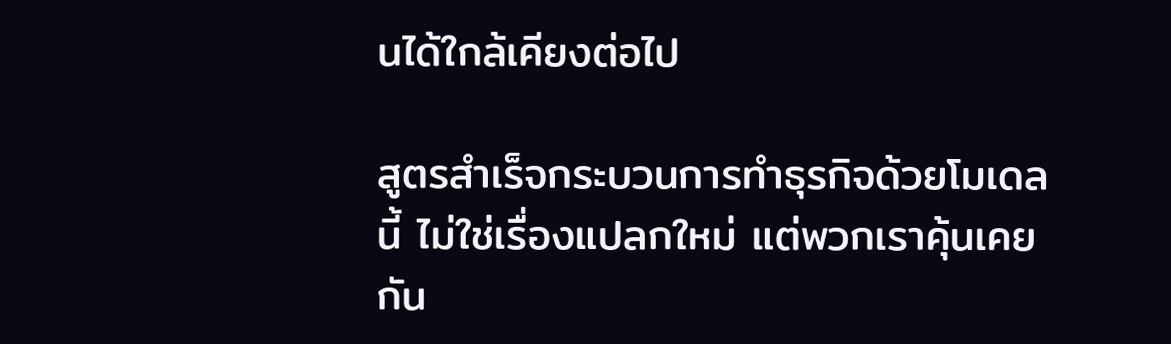นได้ใกล้เคียงต่อไป

สูตรสำเร็จกระบวนการทำธุรกิจด้วยโมเดลนี้ ไม่ใช่เรื่องแปลกใหม่ แต่พวกเราคุ้นเคยกัน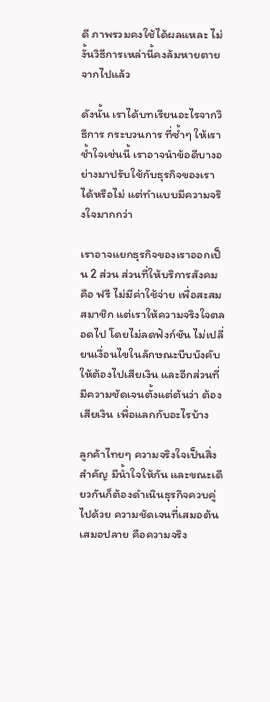ดี ภาพรวมคงใช้ได้ผลแหละ ไม่งั้นวิธีการเหล่านี้คงล้มหายตายจากไปแล้ว

ดังนั้น เราได้บทเรียนอะไรจากวิธีการ กระบวนการ ที่ซ้ำๆ ให้เราช้ำใจเช่นนี้ เราอาจนำข้อดีบางอย่างมาปรับใช้กับธุรกิจของเราได้หรือไม่ แต่ทำแบบมีความจริงใจมากกว่า

เราอาจแยกธุรกิจของเราออกเป็น 2 ส่วน ส่วนที่ให้บริการสังคมคือ ฟรี ไม่มีค่าใช้จ่าย เพื่อสะสมสมาชิก แต่เราให้ความจริงใจตลอดไป โดยไม่ลดฟังก์ชัน ไม่เปลี่ยนเงื่อนไขในลักษณะบีบบังคับให้ต้องไปเสียเงิน และอีกส่วนที่มีความชัดเจนตั้งแต่ต้นว่า ต้องเสียเงิน เพื่อแลกกับอะไรบ้าง

ลูกค้าไทยๆ ความจริงใจเป็นสิ่งสำคัญ มีน้ำใจให้กัน และขณะเดียวกันก็ต้องดำเนินธุรกิจควบคู่ไปด้วย ความชัดเจนที่เสมอต้นเสมอปลาย คือความจริง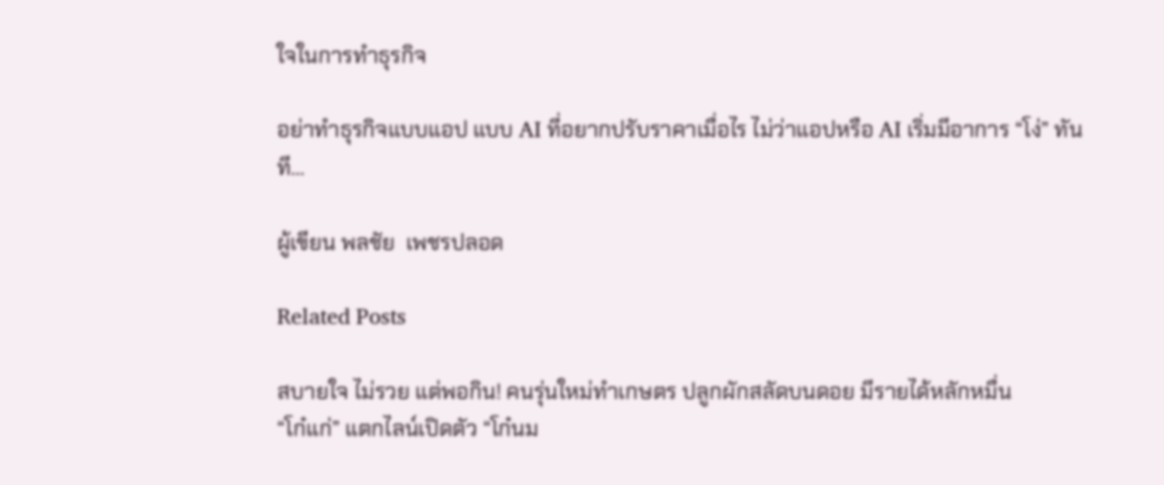ใจในการทำธุรกิจ

อย่าทำธุรกิจแบบแอป แบบ AI ที่อยากปรับราคาเมื่อไร ไม่ว่าแอปหรือ AI เริ่มมีอาการ “โง่” ทันที…

ผู้เขียน พลชัย  เพชรปลอด

Related Posts

สบายใจ ไม่รวย แต่พอกิน! คนรุ่นใหม่ทำเกษตร ปลูกผักสลัดบนดอย มีรายได้หลักหมื่น
“โก๋แก่” แตกไลน์เปิดตัว “โก๋นม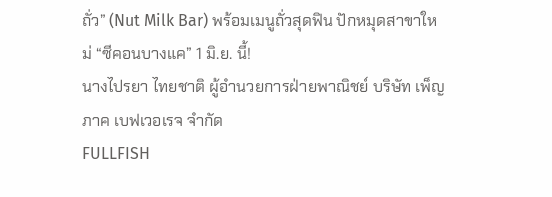ถั่ว” (Nut Milk Bar) พร้อมเมนูถั่วสุดฟิน ปักหมุดสาขาใหม่ “ซีคอนบางแค” 1 มิ.ย. นี้!
นางไปรยา ไทยชาติ ผู้อำนวยการฝ่ายพาณิชย์ บริษัท เพ็ญภาค เบฟเวอเรจ จำกัด
FULLFISH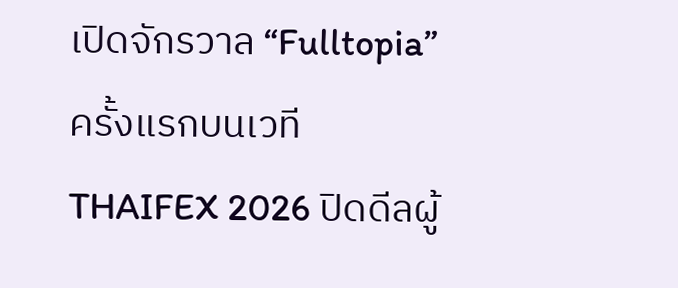เปิดจักรวาล “Fulltopia” ครั้งแรกบนเวที THAIFEX 2026 ปิดดีลผู้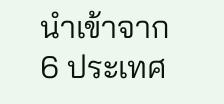นำเข้าจาก 6 ประเทศ